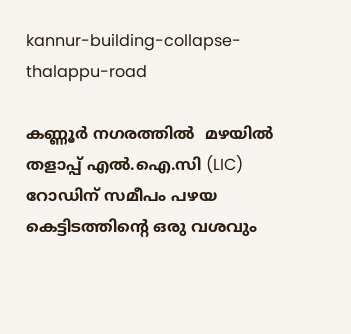kannur-building-collapse-thalappu-road

കണ്ണൂർ നഗരത്തില്‍  മഴയിൽ തളാപ്പ് എൽ.ഐ.സി (LIC) റോഡിന് സമീപം പഴയ കെട്ടിടത്തിന്റെ ഒരു വശവും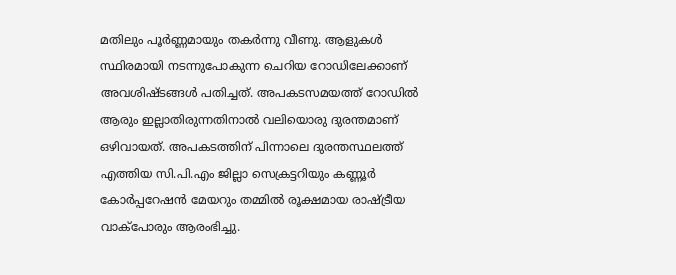മതിലും പൂർണ്ണമായും തകർന്നു വീണു. ആളുകൾ സ്ഥിരമായി നടന്നുപോകുന്ന ചെറിയ റോഡിലേക്കാണ് അവശിഷ്ടങ്ങൾ പതിച്ചത്. അപകടസമയത്ത് റോഡിൽ ആരും ഇല്ലാതിരുന്നതിനാൽ വലിയൊരു ദുരന്തമാണ് ഒഴിവായത്. അപകടത്തിന് പിന്നാലെ ദുരന്തസ്ഥലത്ത് എത്തിയ സി.പി.എം ജില്ലാ സെക്രട്ടറിയും കണ്ണൂർ കോർപ്പറേഷൻ മേയറും തമ്മിൽ രൂക്ഷമായ രാഷ്ട്രീയ വാക്പോരും ആരംഭിച്ചു.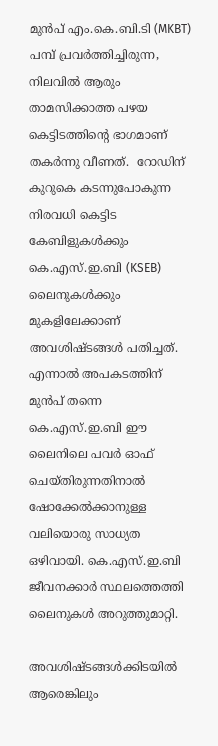മുൻപ് എം.കെ.ബി.ടി (MKBT) പമ്പ് പ്രവർത്തിച്ചിരുന്ന, നിലവിൽ ആരും താമസിക്കാത്ത പഴയ കെട്ടിടത്തിന്റെ ഭാഗമാണ് തകർന്നു വീണത്.  റോഡിന് കുറുകെ കടന്നുപോകുന്ന നിരവധി കെട്ടിട കേബിളുകൾക്കും കെ.എസ്.ഇ.ബി (KSEB) ലൈനുകൾക്കും മുകളിലേക്കാണ് അവശിഷ്ടങ്ങൾ പതിച്ചത്. എന്നാൽ അപകടത്തിന് മുൻപ് തന്നെ കെ.എസ്.ഇ.ബി ഈ ലൈനിലെ പവർ ഓഫ് ചെയ്തിരുന്നതിനാൽ ഷോക്കേൽക്കാനുള്ള വലിയൊരു സാധ്യത ഒഴിവായി. കെ.എസ്.ഇ.ബി ജീവനക്കാർ സ്ഥലത്തെത്തി ലൈനുകൾ അറുത്തുമാറ്റി.

അവശിഷ്ടങ്ങൾക്കിടയിൽ ആരെങ്കിലും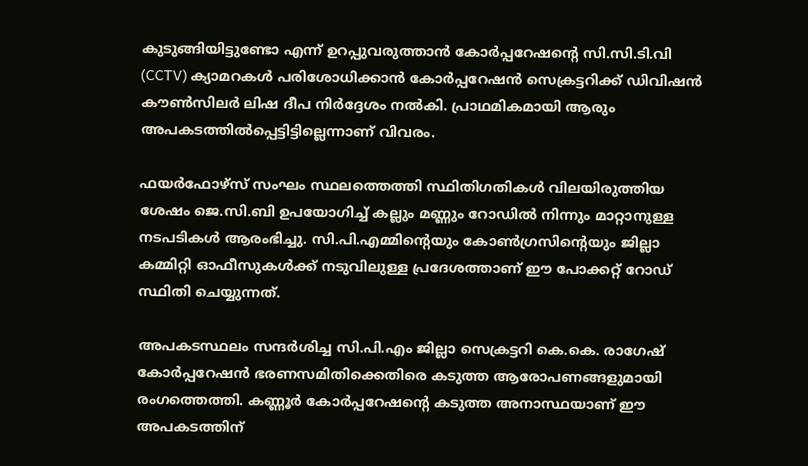കുടുങ്ങിയിട്ടുണ്ടോ എന്ന് ഉറപ്പുവരുത്താൻ കോർപ്പറേഷന്റെ സി.സി.ടി.വി (CCTV) ക്യാമറകൾ പരിശോധിക്കാൻ കോർപ്പറേഷൻ സെക്രട്ടറിക്ക് ഡിവിഷൻ കൗൺസിലർ ലിഷ ദീപ നിർദ്ദേശം നൽകി. പ്രാഥമികമായി ആരും അപകടത്തിൽപ്പെട്ടിട്ടില്ലെന്നാണ് വിവരം.

ഫയർഫോഴ്സ് സംഘം സ്ഥലത്തെത്തി സ്ഥിതിഗതികൾ വിലയിരുത്തിയ ശേഷം ജെ.സി.ബി ഉപയോഗിച്ച് കല്ലും മണ്ണും റോഡിൽ നിന്നും മാറ്റാനുള്ള നടപടികൾ ആരംഭിച്ചു. സി.പി.എമ്മിന്റെയും കോൺഗ്രസിന്റെയും ജില്ലാ കമ്മിറ്റി ഓഫീസുകൾക്ക് നടുവിലുള്ള പ്രദേശത്താണ് ഈ പോക്കറ്റ് റോഡ് സ്ഥിതി ചെയ്യുന്നത്.

അപകടസ്ഥലം സന്ദർശിച്ച സി.പി.എം ജില്ലാ സെക്രട്ടറി കെ.കെ. രാഗേഷ് കോർപ്പറേഷൻ ഭരണസമിതിക്കെതിരെ കടുത്ത ആരോപണങ്ങളുമായി രംഗത്തെത്തി. കണ്ണൂർ കോർപ്പറേഷന്റെ കടുത്ത അനാസ്ഥയാണ് ഈ അപകടത്തിന്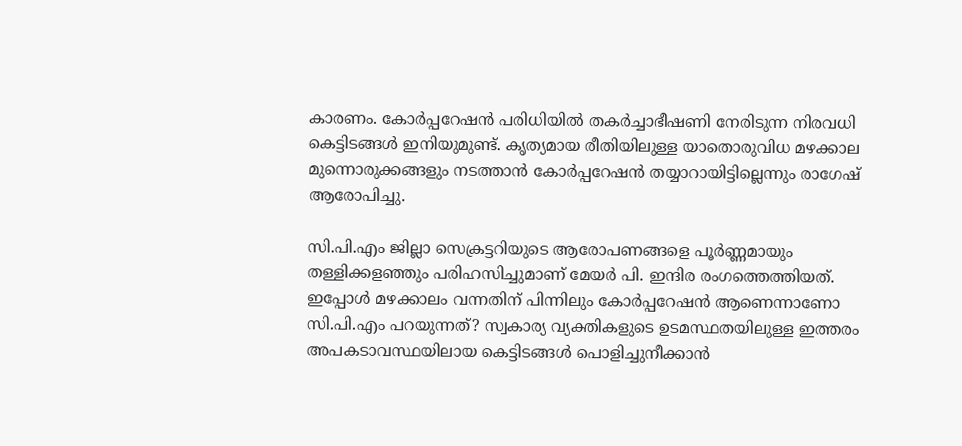കാരണം. കോർപ്പറേഷൻ പരിധിയിൽ തകർച്ചാഭീഷണി നേരിടുന്ന നിരവധി കെട്ടിടങ്ങൾ ഇനിയുമുണ്ട്. കൃത്യമായ രീതിയിലുള്ള യാതൊരുവിധ മഴക്കാല മുന്നൊരുക്കങ്ങളും നടത്താൻ കോർപ്പറേഷൻ തയ്യാറായിട്ടില്ലെന്നും രാഗേഷ് ആരോപിച്ചു.

സി.പി.എം ജില്ലാ സെക്രട്ടറിയുടെ ആരോപണങ്ങളെ പൂർണ്ണമായും തള്ളിക്കളഞ്ഞും പരിഹസിച്ചുമാണ് മേയർ പി. ഇന്ദിര രംഗത്തെത്തിയത്. ഇപ്പോൾ മഴക്കാലം വന്നതിന് പിന്നിലും കോർപ്പറേഷൻ ആണെന്നാണോ സി.പി.എം പറയുന്നത്? സ്വകാര്യ വ്യക്തികളുടെ ഉടമസ്ഥതയിലുള്ള ഇത്തരം അപകടാവസ്ഥയിലായ കെട്ടിടങ്ങൾ പൊളിച്ചുനീക്കാൻ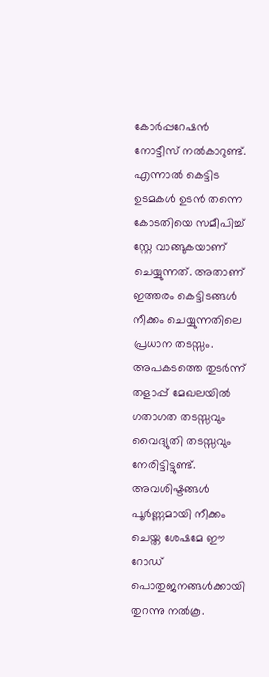കോർപ്പറേഷൻ നോട്ടീസ് നൽകാറുണ്ട്. എന്നാൽ കെട്ടിട ഉടമകൾ ഉടൻ തന്നെ കോടതിയെ സമീപിച്ച് സ്റ്റേ വാങ്ങുകയാണ് ചെയ്യുന്നത്. അതാണ് ഇത്തരം കെട്ടിടങ്ങൾ നീക്കം ചെയ്യുന്നതിലെ പ്രധാന തടസ്സം. അപകടത്തെ തുടർന്ന് തളാപ്പ് മേഖലയിൽ ഗതാഗത തടസ്സവും വൈദ്യുതി തടസ്സവും നേരിട്ടിട്ടുണ്ട്. അവശിഷ്ടങ്ങൾ പൂർണ്ണമായി നീക്കം ചെയ്ത ശേഷമേ ഈ റോഡ് പൊതുജനങ്ങൾക്കായി തുറന്നു നൽകൂ.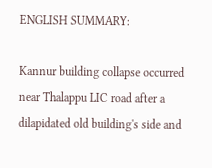ENGLISH SUMMARY:

Kannur building collapse occurred near Thalappu LIC road after a dilapidated old building's side and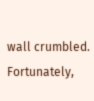wall crumbled. Fortunately,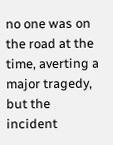no one was on the road at the time, averting a major tragedy, but the incident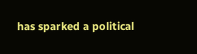has sparked a political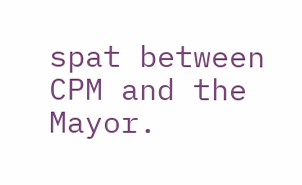spat between CPM and the Mayor.